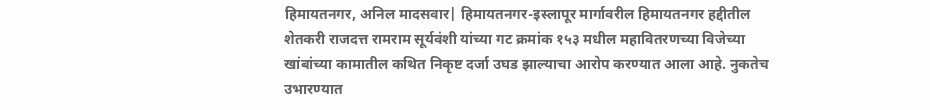हिमायतनगर, अनिल मादसवार| हिमायतनगर-इस्लापूर मार्गावरील हिमायतनगर हद्दीतील शेतकरी राजदत्त रामराम सूर्यवंशी यांच्या गट क्रमांक १५३ मधील महावितरणच्या विजेच्या खांबांच्या कामातील कथित निकृष्ट दर्जा उघड झाल्याचा आरोप करण्यात आला आहे. नुकतेच उभारण्यात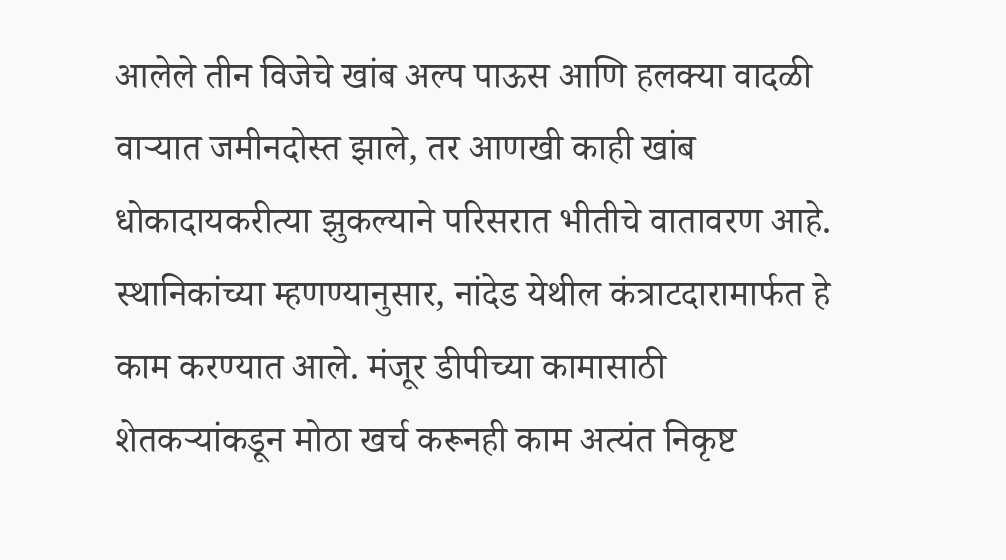आलेले तीन विजेचे खांब अल्प पाऊस आणि हलक्या वादळी वाऱ्यात जमीनदोस्त झाले, तर आणखी काही खांब धोकादायकरीत्या झुकल्याने परिसरात भीतीचे वातावरण आहे.
स्थानिकांच्या म्हणण्यानुसार, नांदेड येथील कंत्राटदारामार्फत हे काम करण्यात आले. मंजूर डीपीच्या कामासाठी शेतकऱ्यांकडून मोठा खर्च करूनही काम अत्यंत निकृष्ट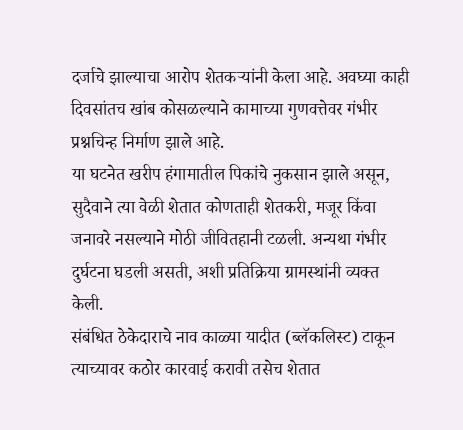दर्जाचे झाल्याचा आरोप शेतकऱ्यांनी केला आहे. अवघ्या काही दिवसांतच खांब कोसळल्याने कामाच्या गुणवत्तेवर गंभीर प्रश्नचिन्ह निर्माण झाले आहे.
या घटनेत खरीप हंगामातील पिकांचे नुकसान झाले असून, सुदैवाने त्या वेळी शेतात कोणताही शेतकरी, मजूर किंवा जनावरे नसल्याने मोठी जीवितहानी टळली. अन्यथा गंभीर दुर्घटना घडली असती, अशी प्रतिक्रिया ग्रामस्थांनी व्यक्त केली.
संबंधित ठेकेदाराचे नाव काळ्या यादीत (ब्लॅकलिस्ट) टाकून त्याच्यावर कठोर कारवाई करावी तसेच शेतात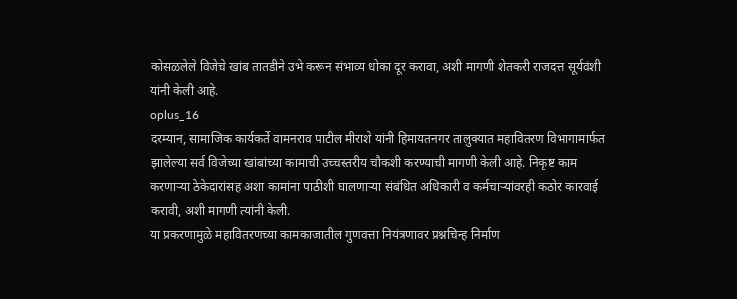कोसळलेले विजेचे खांब तातडीने उभे करून संभाव्य धोका दूर करावा, अशी मागणी शेतकरी राजदत्त सूर्यवंशी यांनी केली आहे.
oplus_16
दरम्यान, सामाजिक कार्यकर्ते वामनराव पाटील मीराशे यांनी हिमायतनगर तालुक्यात महावितरण विभागामार्फत झालेल्या सर्व विजेच्या खांबांच्या कामाची उच्चस्तरीय चौकशी करण्याची मागणी केली आहे. निकृष्ट काम करणाऱ्या ठेकेदारांसह अशा कामांना पाठीशी घालणाऱ्या संबंधित अधिकारी व कर्मचाऱ्यांवरही कठोर कारवाई करावी, अशी मागणी त्यांनी केली.
या प्रकरणामुळे महावितरणच्या कामकाजातील गुणवत्ता नियंत्रणावर प्रश्नचिन्ह निर्माण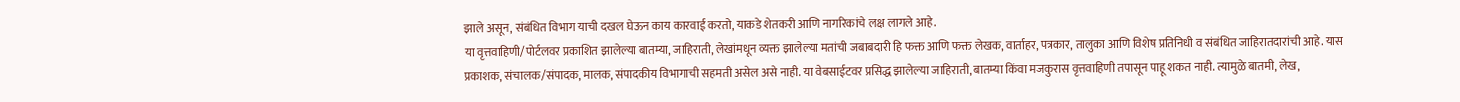झाले असून, संबंधित विभाग याची दखल घेऊन काय कारवाई करतो, याकडे शेतकरी आणि नागरिकांचे लक्ष लागले आहे.
या वृत्तवाहिणी/पोर्टलवर प्रकाशित झालेल्या बातम्या, जाहिराती, लेखांमधून व्यक्त झालेल्या मतांची जबाबदारी हि फक्त आणि फक्त लेखक, वार्ताहर, पत्रकार, तालुका आणि विशेष प्रतिनिधी व संबंधित जाहिरातदारांची आहे. यास प्रकाशक, संचालक/संपादक, मालक, संपादकीय विभागाची सहमती असेल असे नाही. या वेबसाईटवर प्रसिद्ध झालेल्या जाहिराती, बातम्या किंवा मजकुरास वृत्तवाहिणी तपासून पाहू शकत नाही. त्यामुळे बातमी, लेख,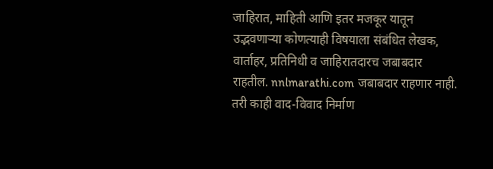जाहिरात, माहिती आणि इतर मजकूर यातून उद्भवणाऱ्या कोणत्याही विषयाला संबंधित लेखक, वार्ताहर, प्रतिनिधी व जाहिरातदारच जबाबदार राहतील. nnlmarathi.com जबाबदार राहणार नाही. तरी काही वाद-विवाद निर्माण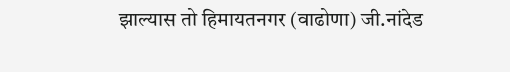झाल्यास तो हिमायतनगर (वाढोणा) जी.नांदेड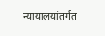न्यायालयांतर्गत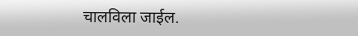चालविला जाईल.